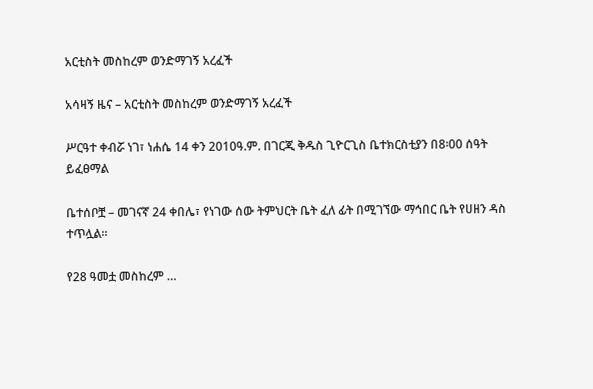አርቲስት መስከረም ወንድማገኝ አረፈች

አሳዛኝ ዜና – አርቲስት መስከረም ወንድማገኝ አረፈች

ሥርዓተ ቀብሯ ነገ፣ ነሐሴ 14 ቀን 2010ዓ.ም. በገርጂ ቅዱስ ጊዮርጊስ ቤተክርስቲያን በ8፡00 ሰዓት ይፈፀማል

ቤተሰቦቿ – መገናኛ 24 ቀበሌ፣ የነገው ሰው ትምህርት ቤት ፈለ ፊት በሚገኘው ማኅበር ቤት የሀዘን ዳስ ተጥሏል፡፡

የ28 ዓመቷ መስከረም …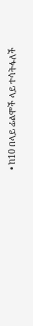• ከ10 በላይ ፊልሞች ላይ ተሳትፋለች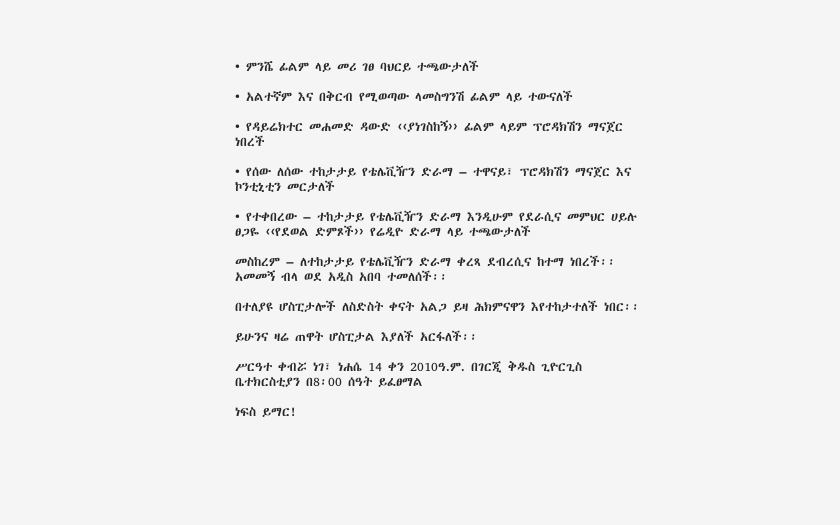• ምንሼ ፊልም ላይ መሪ ገፀ ባህርይ ተጫውታለች

• አልተኛም እና በቅርብ የሚወጣው ላመስግንሽ ፊልም ላይ ተውናለች

• የዳይሬክተር መሐመድ ዳውድ ‹‹ያነገስከኝ›› ፊልም ላይም ፕሮዳክሽን ማናጀር ነበረች

• የሰው ለሰው ተከታታይ የቴሌቪዥን ድራማ – ተዋናይ፣ ፕሮዳክሽን ማናጀር እና ኮንቲኒቲን መርታለች

• የተቀበረው – ተከታታይ የቴሌቪዥን ድራማ እንዲሁም የደራሲና መምህር ሀይሉ ፀጋዬ ‹‹የደወል ድምጾች›› የሬዲዮ ድራማ ላይ ተጫውታለች

መስከረም – ለተከታታይ የቴሌቪዥን ድራማ ቀረጻ ደብረሲና ከተማ ነበረች፡፡ አመመኝ ብላ ወደ አዲስ አበባ ተመለሰች፡፡

በተለያዩ ሆስፒታሎች ለስድስት ቀናት አልጋ ይዛ ሕክምናዋን እየተከታተለች ነበር፡፡

ይሁንና ዛሬ ጠዋት ሆስፒታል እያለች አርፋለች፡፡

ሥርዓተ ቀብሯ ነገ፣ ነሐሴ 14 ቀን 2010ዓ.ም. በገርጂ ቅዱስ ጊዮርጊስ ቤተክርስቲያን በ8፡00 ሰዓት ይፈፀማል

ነፍስ ይማር!